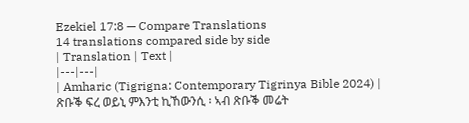Ezekiel 17:8 — Compare Translations
14 translations compared side by side
| Translation | Text |
|---|---|
| Amharic (Tigrigna: Contemporary Tigrinya Bible 2024) | ጽቡቕ ፍረ ወይኒ ምእንቲ ኪኸውንሲ ፡ ኣብ ጽቡቕ መሬት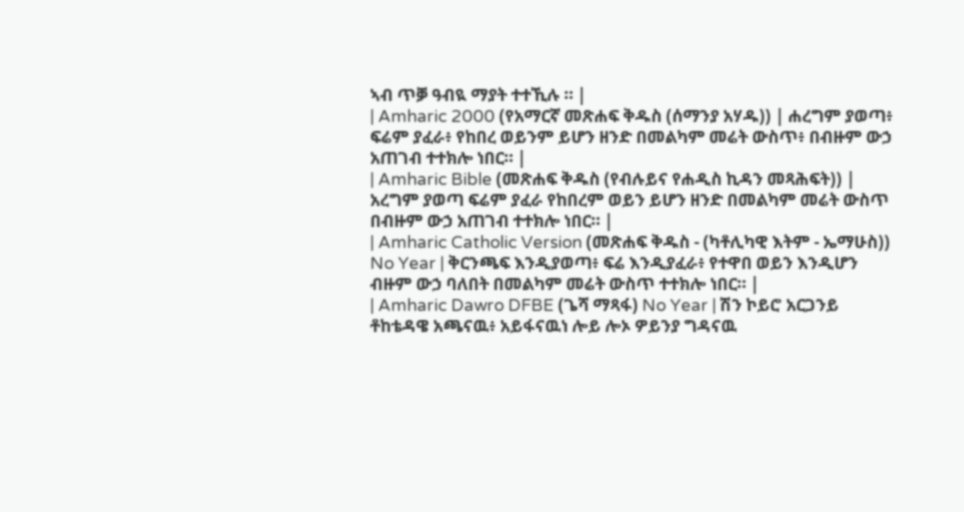ኣብ ጥቓ ዓብዪ ማያት ተተኺሉ ። |
| Amharic 2000 (የአማርኛ መጽሐፍ ቅዱስ (ሰማንያ አሃዱ)) | ሐረግም ያወጣ፥ ፍሬም ያፈራ፥ የከበረ ወይንም ይሆን ዘንድ በመልካም መሬት ውስጥ፥ በብዙም ውኃ አጠገብ ተተክሎ ነበር። |
| Amharic Bible (መጽሐፍ ቅዱስ (የብሉይና የሐዲስ ኪዳን መጻሕፍት)) | አረግም ያወጣ ፍሬም ያፈራ የከበረም ወይን ይሆን ዘንድ በመልካም መሬት ውስጥ በብዙም ውኃ አጠገብ ተተክሎ ነበር። |
| Amharic Catholic Version (መጽሐፍ ቅዱስ - (ካቶሊካዊ እትም - ኤማሁስ)) No Year | ቅርንጫፍ እንዲያወጣ፥ ፍሬ እንዲያፈራ፥ የተዋበ ወይን እንዲሆን ብዙም ውኃ ባለበት በመልካም መሬት ውስጥ ተተክሎ ነበር። |
| Amharic Dawro DFBE (ጌሻ ማጻፋ) No Year | ሽን ኮይሮ አርጋንይ ቶከቴዳዌ አጫናዉ፥ አይፋናዉነ ሎይ ሎኦ ዎይንያ ግዳናዉ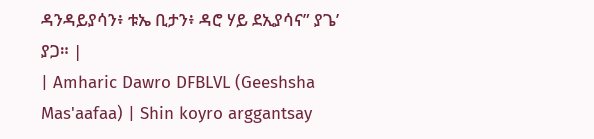ዳንዳይያሳን፥ ቱኤ ቢታን፥ ዳሮ ሃይ ደኢያሳና” ያጌ’ ያጋ። |
| Amharic Dawro DFBLVL (Geeshsha Mas'aafaa) | Shin koyro arggantsay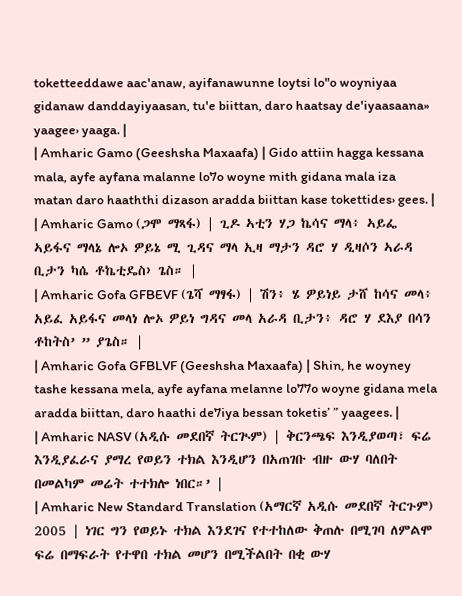toketteeddawe aac'anaw, ayifanawunne loytsi lo"o woyniyaa gidanaw danddayiyaasan, tu'e biittan, daro haatsay de'iyaasaana» yaagee› yaaga. |
| Amharic Gamo (Geeshsha Maxaafa) | Gido attiin hagga kessana mala, ayfe ayfana malanne lo7o woyne mith gidana mala iza matan daro haaththi dizason aradda biittan kase tokettides› gees. |
| Amharic Gamo (ጋሞ ማጻፋ) | ጊዶ ኣቲን ሃጋ ኬሳና ማላ፥ ኣይፌ ኣይፋና ማላኔ ሎኦ ዎይኔ ሚ ጊዳና ማላ ኢዛ ማታን ዳሮ ሃ ዲዛሶን ኣራዳ ቢታን ካሴ ቶኬቲዴስ› ጌስ። |
| Amharic Gofa GFBEVF (ጌሻ ማፃፋ) | ሽን፥ ሄ ዎይነይ ታሸ ከሳና መላ፥ አይፈ አይፋና መላነ ሎኦ ዎይነ ግዳና መላ አራዳ ቢታን፥ ዳሮ ሃ ደእያ በሳን ቶከትስ’ ” ያጌስ። |
| Amharic Gofa GFBLVF (Geeshsha Maxaafa) | Shin, he woyney tashe kessana mela, ayfe ayfana melanne lo77o woyne gidana mela aradda biittan, daro haathi de7iya bessan toketis’ ” yaagees. |
| Amharic NASV (አዲሱ መደበኛ ትርጒም) | ቅርንጫፍ እንዲያወጣ፣ ፍሬ እንዲያፈራና ያማረ የወይን ተክል እንዲሆን በአጠገቡ ብዙ ውሃ ባለበት በመልካም መሬት ተተክሎ ነበር።’ |
| Amharic New Standard Translation (አማርኛ አዲሱ መደበኛ ትርጉም) 2005 | ነገር ግን የወይኑ ተክል እንደገና የተተከለው ቅጠሉ በሚገባ ለምልሞ ፍሬ በማፍራት የተዋበ ተክል መሆን በሚችልበት በቂ ውሃ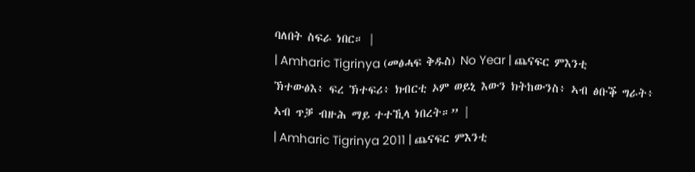ባለበት ስፍራ ነበር። |
| Amharic Tigrinya (መፅሓፍ ቅዱስ) No Year | ጨናፍር ምእንቲ ኽተውፅእ፥ ፍረ ኽተፍሪ፥ ክብርቲ ኦም ወይኒ እውን ክትከውንስ፥ ኣብ ፅቡቕ ግራት፥ ኣብ ጥቓ ብዙሕ ማይ ተተኺላ ነበረት።” |
| Amharic Tigrinya 2011 | ጨናፍር ምእንቲ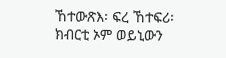ኸተውጽእ፡ ፍረ ኸተፍሪ፡ ክብርቲ ኦም ወይኒውን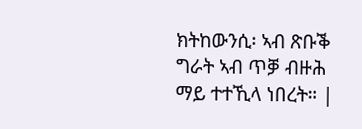ክትከውንሲ፡ ኣብ ጽቡቕ ግራት ኣብ ጥቓ ብዙሕ ማይ ተተኺላ ነበረት። |